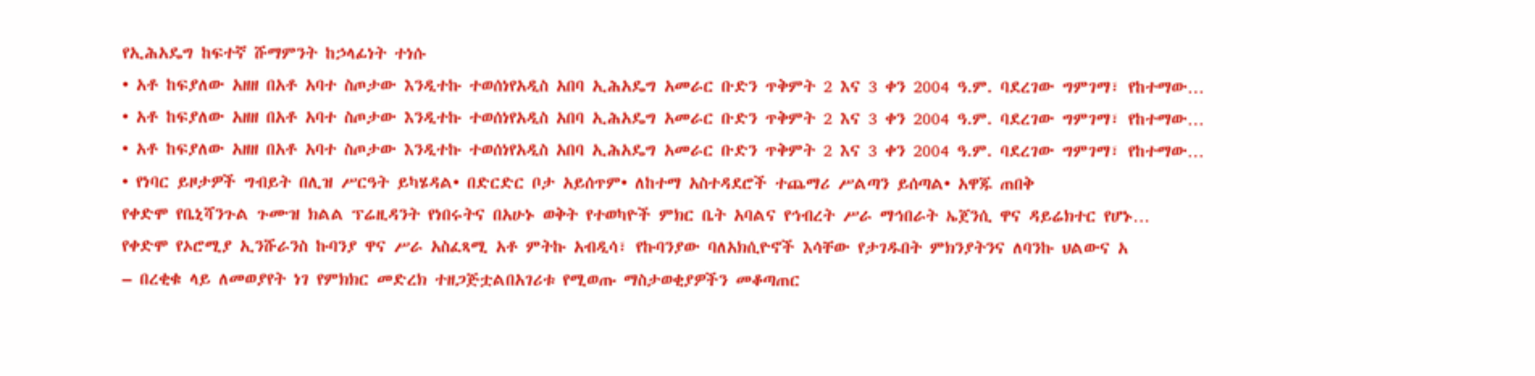የኢሕአዴግ ከፍተኛ ሹማምንት ከኃላፊነት ተነሱ
• አቶ ከፍያለው አዘዘ በአቶ አባተ ስጦታው እንዲተኩ ተወሰነየአዲስ አበባ ኢሕአዴግ አመራር ቡድን ጥቅምት 2 እና 3 ቀን 2004 ዓ.ም. ባደረገው ግምገማ፣ የከተማው…
• አቶ ከፍያለው አዘዘ በአቶ አባተ ስጦታው እንዲተኩ ተወሰነየአዲስ አበባ ኢሕአዴግ አመራር ቡድን ጥቅምት 2 እና 3 ቀን 2004 ዓ.ም. ባደረገው ግምገማ፣ የከተማው…
• አቶ ከፍያለው አዘዘ በአቶ አባተ ስጦታው እንዲተኩ ተወሰነየአዲስ አበባ ኢሕአዴግ አመራር ቡድን ጥቅምት 2 እና 3 ቀን 2004 ዓ.ም. ባደረገው ግምገማ፣ የከተማው…
• የነባር ይዞታዎች ግብይት በሊዝ ሥርዓት ይካሄዳል• በድርድር ቦታ አይሰጥም• ለከተማ አስተዳደሮች ተጨማሪ ሥልጣን ይሰጣል• አዋጁ ጠበቅ
የቀድሞ የቤኒሻንጉል ጉሙዝ ክልል ፕሬዚዳንት የነበሩትና በአሁኑ ወቅት የተወካዮች ምክር ቤት አባልና የኅብረት ሥራ ማኅበራት ኤጀንሲ ዋና ዳይሬክተር የሆኑ…
የቀድሞ የኦሮሚያ ኢንሹራንስ ኩባንያ ዋና ሥራ አስፈጻሚ አቶ ምትኩ አብዲሳ፣ የኩባንያው ባለአክሲዮኖች እሳቸው የታገዱበት ምክንያትንና ለባንኩ ህልውና አ
– በረቂቁ ላይ ለመወያየት ነገ የምክክር መድረክ ተዘጋጅቷልበአገሪቱ የሚወጡ ማስታወቂያዎችን መቆጣጠር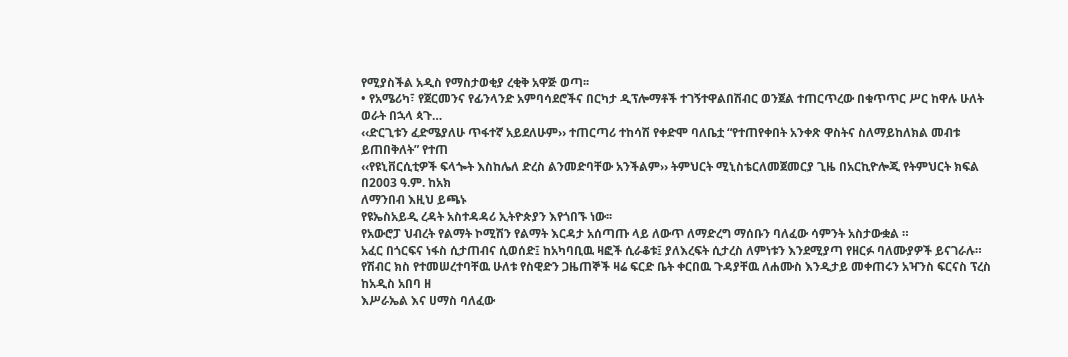የሚያስችል አዲስ የማስታወቂያ ረቂቅ አዋጅ ወጣ፡፡
• የአሜሪካ፣ የጀርመንና የፊንላንድ አምባሳደሮችና በርካታ ዲፕሎማቶች ተገኝተዋልበሽብር ወንጀል ተጠርጥረው በቁጥጥር ሥር ከዋሉ ሁለት ወራት በኋላ ጳጉ…
‹‹ድርጊቱን ፈድሜያለሁ ጥፋተኛ አይደለሁም›› ተጠርጣሪ ተከሳሽ የቀድሞ ባለቤቷ “የተጠየቀበት አንቀጽ ዋስትና ስለማይከለክል መብቱ ይጠበቅለት” የተጠ
‹‹የዩኒቨርሲቲዎች ፍላጐት እስከሌለ ድረስ ልንመድባቸው አንችልም›› ትምህርት ሚኒስቴርለመጀመርያ ጊዜ በአርኪዮሎጂ የትምህርት ክፍል በ2003 ዓ.ም. ከአክ
ለማንበብ እዚህ ይጫኑ
የዩኤስአይዲ ረዳት አስተዳዳሪ ኢትዮጵያን እየጎበኙ ነው፡፡
የአውሮፓ ህብረት የልማት ኮሚሽን የልማት እርዳታ አሰጣጡ ላይ ለውጥ ለማድረግ ማሰቡን ባለፈው ሳምንት አስታውቋል ።
አፈር በጎርፍና ነፋስ ሲታጠብና ሲወሰድ፤ ከአካባቢዉ ዛፎች ሲራቆቱ፤ ያለእረፍት ሲታረስ ለምነቱን እንደሚያጣ የዘርፉ ባለሙያዎች ይናገራሉ።
የሽብር ክስ የተመሠረተባቸዉ ሁለቱ የስዊድን ጋዜጠኞች ዛሬ ፍርድ ቤት ቀርበዉ ጉዳያቸዉ ለሐሙስ እንዲታይ መቀጠሩን አዣንስ ፍርናስ ፕረስ ከአዲስ አበባ ዘ
እሥራኤል እና ሀማስ ባለፈው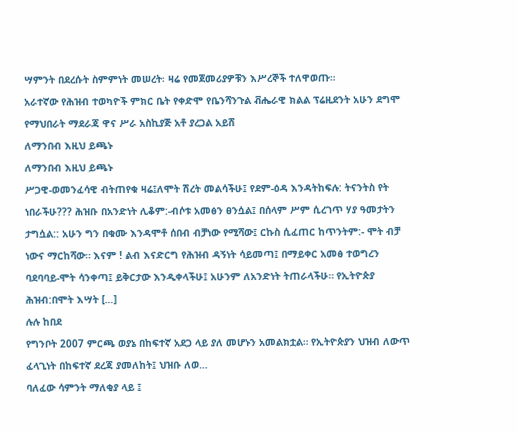ሣምንት በደረሱት ስምምነት መሠረት፡ ዛሬ የመጀመሪያዎቹን እሥረኞች ተለዋወጡ።
አራተኛው የሕዝብ ተወካዮች ምክር ቤት የቀድሞ የቤንሻንጉል ቭሔራዊ ክልል ፕሬዚደንት አሁን ደግሞ የማህበራት ማደራጃ ዋና ሥራ አስኪያጅ አቶ ያረጋል አይሸ
ለማንበብ እዚህ ይጫኑ
ለማንበብ እዚህ ይጫኑ
ሥጋዊ-ወመንፈሳዊ ብትጠየቁ ዛሬ፤ለሞት ሽረት መልሳችሁ፤ የደም-ዕዳ እንዳትከፍሉ: ትናንትስ የት ነበራችሁ??? ሕዝቡ በአንድነት ሊቆም:-ብሶቱ አመፅን ፀንሷል፤ በሰላም ሥም ሲረገጥ ሃያ ዓመታትን ታግሷል:: አሁን ግን በቁሙ እንዳሞቶ ሰበብ ብቻነው የሚሻው፤ ርኩስ ሲፈጠር ከጥንትም:- ሞት ብቻ ነውና ማርከሻው። እናም ! ልብ እናድርግ የሕዝብ ዳኝነት ሳይመጣ፤ በማይቀር አመፅ ተወግረን ባደባባይ-ሞት ሳንቀጣ፤ ይቅርታው እንዲቀላችሁ፤ አሁንም ለአንድነት ትጠራላችሁ። የኢትዮጵያ ሕዝብ:በሞት እሣት […]
ሉሉ ከበደ
የግንቦት 2007 ምርጫ ወያኔ በከፍተኛ አደጋ ላይ ያለ መሆኑን አመልክቷል። የኢትዮጵያን ህዝብ ለውጥ ፈላጊነት በከፍተኛ ደረጃ ያመለከት፤ ህዝቡ ለወ…
ባለፈው ሳምንት ማለቂያ ላይ ፤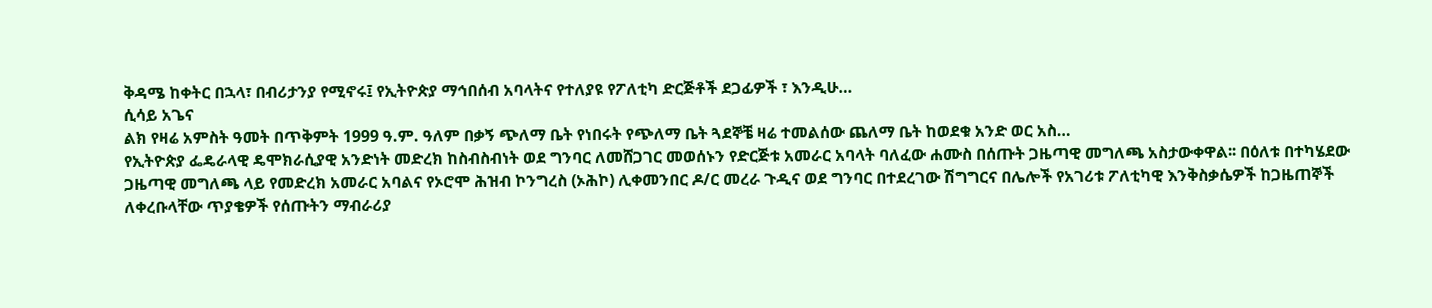ቅዳሜ ከቀትር በኋላ፣ በብሪታንያ የሚኖሩ፤ የኢትዮጵያ ማኅበሰብ አባላትና የተለያዩ የፖለቲካ ድርጅቶች ደጋፊዎች ፣ እንዲሁ…
ሲሳይ አጌና
ልክ የዛሬ አምስት ዓመት በጥቅምት 1999 ዓ.ም. ዓለም በቃኝ ጭለማ ቤት የነበሩት የጭለማ ቤት ጓደኞቼ ዛሬ ተመልሰው ጨለማ ቤት ከወደቁ አንድ ወር አስ…
የኢትዮጵያ ፌዴራላዊ ዴሞክራሲያዊ አንድነት መድረክ ከስብስብነት ወደ ግንባር ለመሸጋገር መወሰኑን የድርጅቱ አመራር አባላት ባለፈው ሐሙስ በሰጡት ጋዜጣዊ መግለጫ አስታውቀዋል፡፡ በዕለቱ በተካሄደው ጋዜጣዊ መግለጫ ላይ የመድረክ አመራር አባልና የኦሮሞ ሕዝብ ኮንግረስ (ኦሕኮ) ሊቀመንበር ዶ/ር መረራ ጉዲና ወደ ግንባር በተደረገው ሽግግርና በሌሎች የአገሪቱ ፖለቲካዊ እንቅስቃሴዎች ከጋዜጠኞች ለቀረቡላቸው ጥያቄዎች የሰጡትን ማብራሪያ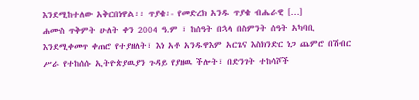እንደሚከተለው አቅርበነዋል፡፡ ጥያቄ፡- የመድረክ አንዱ ጥያቄ ብሔራዊ […]
ሐሙስ ጥቅምት ሁለት ቀን 2004 ዓ.ም ፣ ከሰዓት በኋላ በስምንት ሰዓት አካባቢ እንደሚቀመጥ ቀጠሮ የተያዘለት፣ እነ አቶ አንዱዋእም አርጌና እስክንድር ነጋ ጨምሮ በሽብር ሥራ የተከሰሱ ኢትዮጵያዉያን ጉዳይ የያዘዉ ችሎት፣ በድንገት ተከሳሾች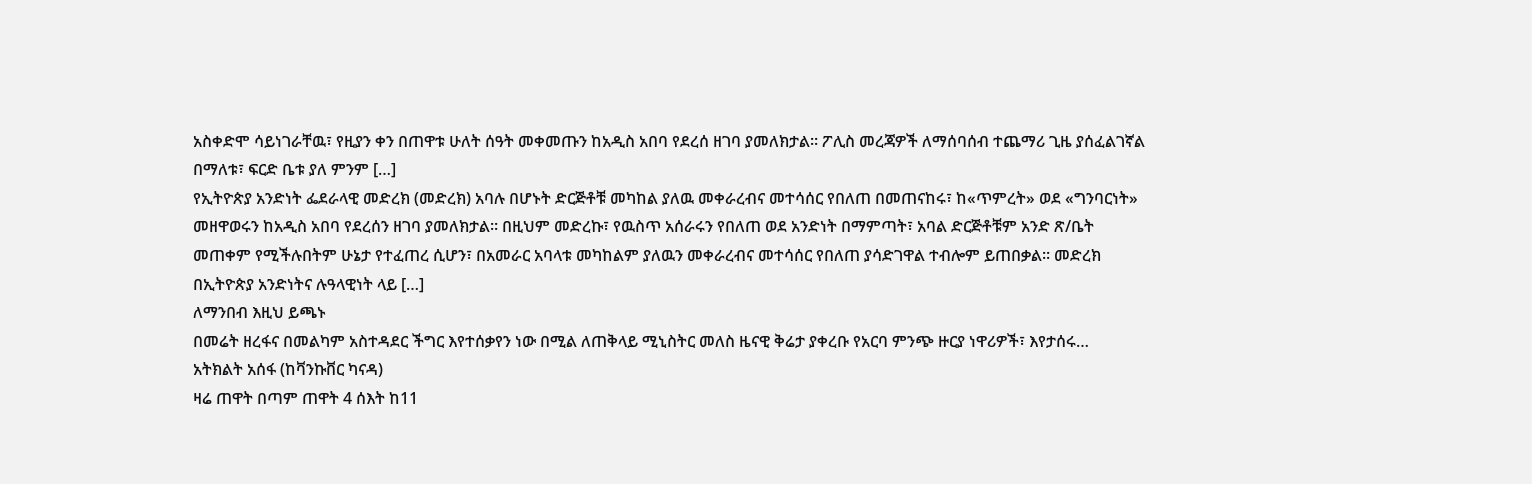አስቀድሞ ሳይነገራቸዉ፣ የዚያን ቀን በጠዋቱ ሁለት ሰዓት መቀመጡን ከአዲስ አበባ የደረሰ ዘገባ ያመለክታል። ፖሊስ መረጃዎች ለማሰባሰብ ተጨማሪ ጊዜ ያሰፈልገኛል በማለቱ፣ ፍርድ ቤቱ ያለ ምንም […]
የኢትዮጵያ አንድነት ፌደራላዊ መድረክ (መድረክ) አባሉ በሆኑት ድርጅቶቹ መካከል ያለዉ መቀራረብና መተሳሰር የበለጠ በመጠናከሩ፣ ከ«ጥምረት» ወደ «ግንባርነት» መዘዋወሩን ከአዲስ አበባ የደረሰን ዘገባ ያመለክታል። በዚህም መድረኩ፣ የዉስጥ አሰራሩን የበለጠ ወደ አንድነት በማምጣት፣ አባል ድርጅቶቹም አንድ ጽ/ቤት መጠቀም የሚችሉበትም ሁኔታ የተፈጠረ ሲሆን፣ በአመራር አባላቱ መካከልም ያለዉን መቀራረብና መተሳሰር የበለጠ ያሳድገዋል ተብሎም ይጠበቃል። መድረክ በኢትዮጵያ አንድነትና ሉዓላዊነት ላይ […]
ለማንበብ እዚህ ይጫኑ
በመሬት ዘረፋና በመልካም አስተዳደር ችግር እየተሰቃየን ነው በሚል ለጠቅላይ ሚኒስትር መለስ ዜናዊ ቅሬታ ያቀረቡ የአርባ ምንጭ ዙርያ ነዋሪዎች፣ እየታሰሩ…
አትክልት አሰፋ (ከቫንኩቨር ካናዳ)
ዛሬ ጠዋት በጣም ጠዋት 4 ሰእት ከ11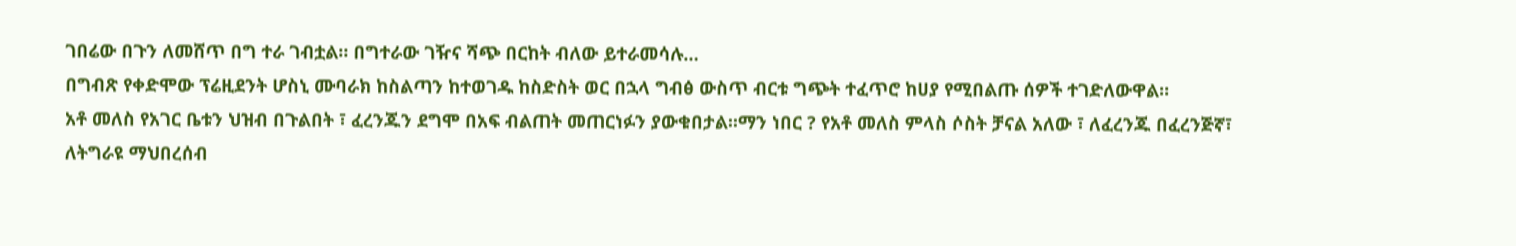ገበሬው በጉን ለመሸጥ በግ ተራ ገብቷል። በግተራው ገዥና ሻጭ በርከት ብለው ይተራመሳሉ…
በግብጽ የቀድሞው ፕሬዚደንት ሆስኒ ሙባራክ ከስልጣን ከተወገዱ ከስድስት ወር በኋላ ግብፅ ውስጥ ብርቱ ግጭት ተፈጥሮ ከሀያ የሚበልጡ ሰዎች ተገድለውዋል።
አቶ መለስ የአገር ቤቱን ህዝብ በጉልበት ፣ ፈረንጁን ደግሞ በአፍ ብልጠት መጠርነፉን ያውቁበታል፡፡ማን ነበር ? የአቶ መለስ ምላስ ሶስት ቻናል አለው ፣ ለፈረንጁ በፈረንጅኛ፣ ለትግራዩ ማህበረሰብ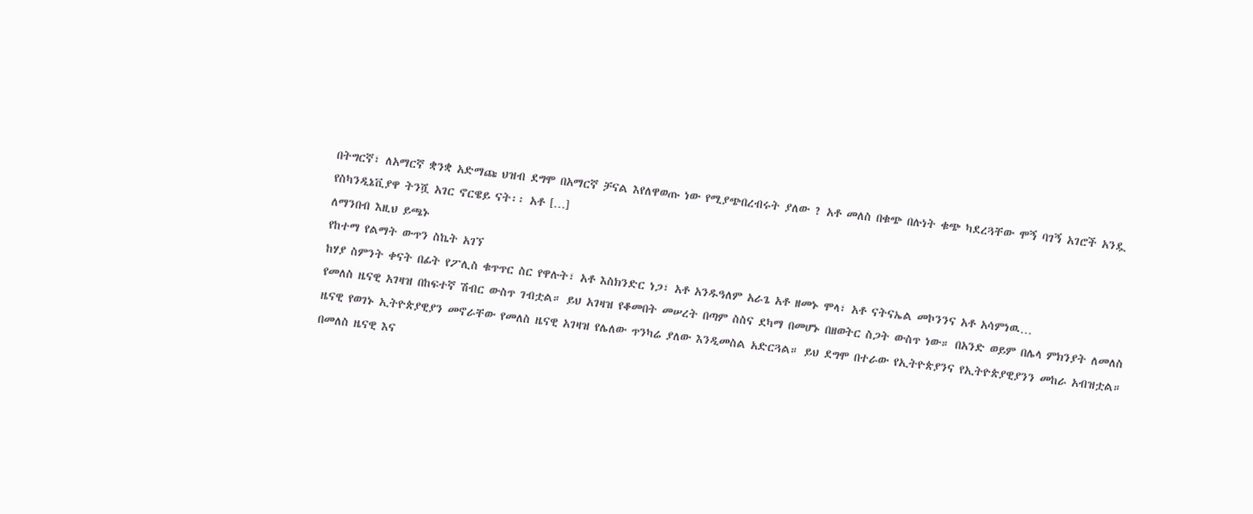በትግርኛ፣ ለአማርኛ ቋንቋ አድማጩ ህዝብ ደግሞ በአማርኛ ቻናል እየለዋወጡ ነው የሚያጭበረብሩት ያለው ? አቶ መለስ በቁጭ በሉነት ቁጭ ካደረጓቸው ሞኝ ባገኝ አገሮች አንዷ የስካንዲኔቪያዋ ትንሿ አገር ኖርዌይ ናት፡፡ አቶ […]
ለማንበብ እዚህ ይጫኑ
የከተማ የልማት ውጥን ስኬት አገኘ
ከሃያ ስምንት ቀናት በፊት የፖሊስ ቁጥጥር ስር የዋሉት፣ አቶ እስክንድር ነጋ፣ አቶ አንዱዓለም አራጌ አቶ ዘመኑ ሞላ፣ አቶ ናትናኤል መኮንንና አቶ አሳምነዉ…
የመለስ ዜናዊ አገዛዝ በከፍተኛ ሽብር ውስጥ ገብቷል። ይህ አገዛዝ የቆመበት መሠረት በጣም ስስና ደካማ በመሆኑ በዘወትር ስጋት ውስጥ ነው። በአንድ ወይም በሌላ ምክንያት ለመለስ ዜናዊ የወገኑ ኢትዮጵያዊያን መኖራቸው የመለስ ዜናዊ አገዛዝ የሌለው ጥንካሬ ያለው እንዲመስል አድርጓል። ይህ ደግሞ በተራው የኢትዮጵያንና የኢትዮጵያዊያንን መከራ አብዝቷል። በመለስ ዜናዊ እና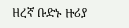ዘረኛ ቡድኑ ዙሪያ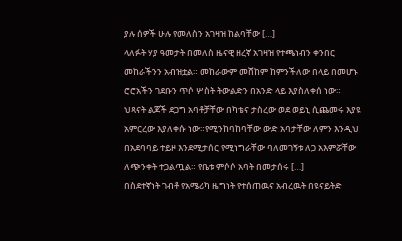ያሉ ሰዎች ሁሉ የመለስን አገዛዝ ከልባቸው […]
ላለፉት ሃያ ዓመታት በመለስ ዜናዊ ዘረኛ አገዛዝ የተጫነብን ቀንበር መከራችንን አብዝቷል። መከራውም መሸከም ከምንችለው በላይ በመሆኑ ሮሮአችን ገደቡን ጥሶ ሦስት ትውልድን በአንድ ላይ እያስለቀሰ ነው። ህጻናት ልጆች ደጋግ አባቶቻቸው በካቴና ታስረው ወደ ወይኒ ሲጨመሩ እያዩ አምርረው እያለቀሱ ነው።የሚንከባከባቸው ውድ አባታቸው ለምን እንዲህ በአደባባይ ተይዞ እንደሚታሰር የሚነግራቸው ባለመገኝቱ ለጋ አእምሯቸው ለጭንቀት ተጋልጧል። የቤቱ ምሶሶ አባት በመታሰሩ […]
በስደተኛነት ገብቶ የአሜሪካ ዜግነት የተሰጠዉና አብረዉት በዩናይትድ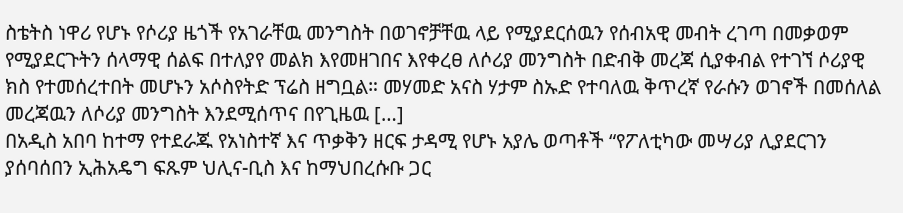ስቴትስ ነዋሪ የሆኑ የሶሪያ ዜጎች የአገራቸዉ መንግስት በወገኖቻቸዉ ላይ የሚያደርሰዉን የሰብአዊ መብት ረገጣ በመቃወም የሚያደርጉትን ሰላማዊ ሰልፍ በተለያየ መልክ እየመዘገበና እየቀረፀ ለሶሪያ መንግስት በድብቅ መረጃ ሲያቀብል የተገኘ ሶሪያዊ ክስ የተመሰረተበት መሆኑን አሶስየትድ ፕሬስ ዘግቧል። መሃመድ አናስ ሃታም ስኡድ የተባለዉ ቅጥረኛ የራሱን ወገኖች በመሰለል መረጃዉን ለሶሪያ መንግስት እንደሚሰጥና በየጊዜዉ […]
በአዲስ አበባ ከተማ የተደራጁ የአነስተኛ እና ጥቃቅን ዘርፍ ታዳሚ የሆኑ አያሌ ወጣቶች “የፖለቲካው መሣሪያ ሊያደርገን ያሰባሰበን ኢሕአዴግ ፍጹም ህሊና-ቢስ እና ከማህበረሱቡ ጋር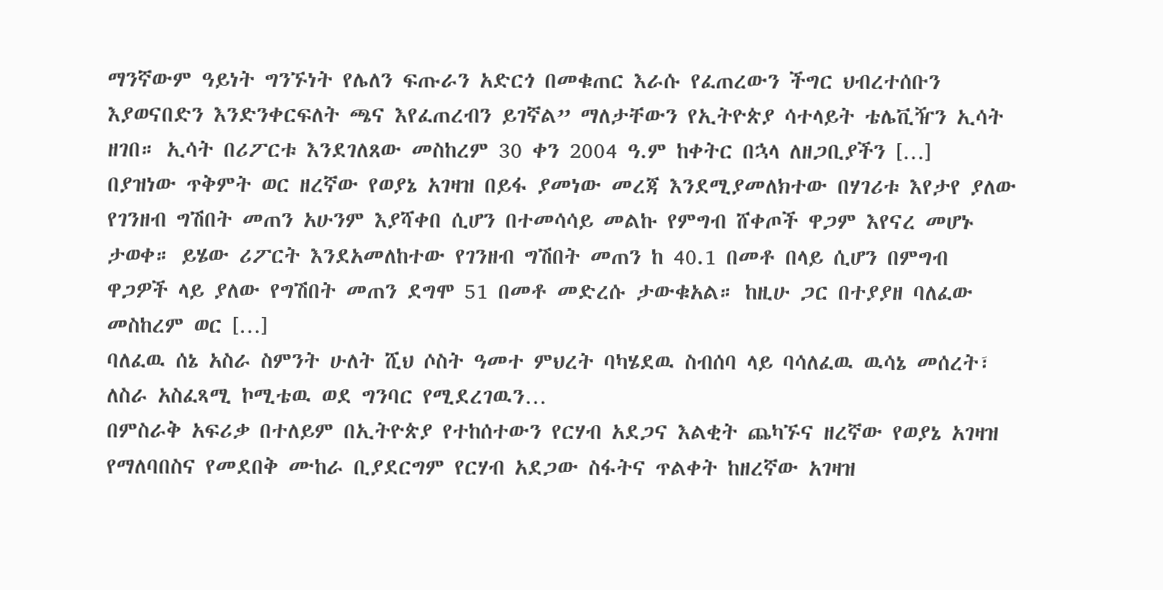ማንኛውም ዓይነት ግንኙነት የሌለን ፍጡራን አድርጎ በመቁጠር እራሱ የፈጠረውን ችግር ህብረተሰቡን እያወናበድን እንድንቀርፍለት ጫና እየፈጠረብን ይገኛል” ማለታቸውን የኢትዮጵያ ሳተላይት ቴሌቪዥን ኢሳት ዘገበ። ኢሳት በሪፖርቱ እንደገለጸው መስከረም 30 ቀን 2004 ዓ.ም ከቀትር በኋላ ለዘጋቢያችን […]
በያዝነው ጥቅምት ወር ዘረኛው የወያኔ አገዛዝ በይፋ ያመነው መረጃ እንደሚያመለክተው በሃገሪቱ እየታየ ያለው የገንዘብ ግሽበት መጠን አሁንም እያሻቀበ ሲሆን በተመሳሳይ መልኩ የምግብ ሸቀጦች ዋጋም እየናረ መሆኑ ታወቀ። ይሄው ሪፖርት እንደአመለከተው የገንዘብ ግሽበት መጠን ከ 40.1 በመቶ በላይ ሲሆን በምግብ ዋጋዎች ላይ ያለው የግሽበት መጠን ደግሞ 51 በመቶ መድረሱ ታውቁአል። ከዚሁ ጋር በተያያዘ ባለፈው መስከረም ወር […]
ባለፈዉ ሰኔ አስራ ስምንት ሁለት ሺህ ሶስት ዓመተ ምህረት ባካሄደዉ ስብሰባ ላይ ባሳለፈዉ ዉሳኔ መሰረት፣ ለስራ አስፈጻሚ ኮሚቴዉ ወደ ግንባር የሚደረገዉን…
በምስራቅ አፍሪቃ በተለይም በኢትዮጵያ የተከሰተውን የርሃብ አደጋና እልቂት ጨካኙና ዘረኛው የወያኔ አገዛዝ የማለባበስና የመደበቅ ሙከራ ቢያደርግም የርሃብ አደጋው ስፋትና ጥልቀት ከዘረኛው አገዛዝ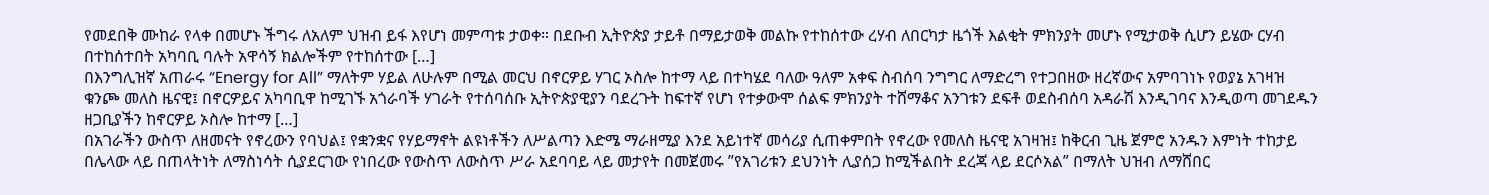የመደበቅ ሙከራ የላቀ በመሆኑ ችግሩ ለአለም ህዝብ ይፋ እየሆነ መምጣቱ ታወቀ። በደቡብ ኢትዮጵያ ታይቶ በማይታወቅ መልኩ የተከሰተው ረሃብ ለበርካታ ዜጎች እልቂት ምክንያት መሆኑ የሚታወቅ ሲሆን ይሄው ርሃብ በተከሰተበት አካባቢ ባሉት አዋሳኝ ክልሎችም የተከሰተው […]
በእንግሊዝኛ አጠራሩ “Energy for All” ማለትም ሃይል ለሁሉም በሚል መርህ በኖርዎይ ሃገር ኦስሎ ከተማ ላይ በተካሄደ ባለው ዓለም አቀፍ ስብሰባ ንግግር ለማድረግ የተጋበዘው ዘረኛውና አምባገነኑ የወያኔ አገዛዝ ቁንጮ መለስ ዜናዊ፤ በኖርዎይና አካባቢዋ ከሚገኙ አጎራባች ሃገራት የተሰባሰቡ ኢትዮጵያዊያን ባደረጉት ከፍተኛ የሆነ የተቃውሞ ሰልፍ ምክንያት ተሸማቆና አንገቱን ደፍቶ ወደስብሰባ አዳራሽ እንዲገባና እንዲወጣ መገደዱን ዘጋቢያችን ከኖርዎይ ኦስሎ ከተማ […]
በአገራችን ውስጥ ለዘመናት የኖረውን የባህል፤ የቋንቋና የሃይማኖት ልዩነቶችን ለሥልጣን እድሜ ማራዘሚያ እንደ አይነተኛ መሳሪያ ሲጠቀምበት የኖረው የመለስ ዜናዊ አገዛዝ፤ ከቅርብ ጊዜ ጀምሮ አንዱን እምነት ተከታይ በሌላው ላይ በጠላትነት ለማስነሳት ሲያደርገው የነበረው የውስጥ ለውስጥ ሥራ አደባባይ ላይ መታየት በመጀመሩ ”የአገሪቱን ደህንነት ሊያሰጋ ከሚችልበት ደረጃ ላይ ደርሶአል” በማለት ህዝብ ለማሸበር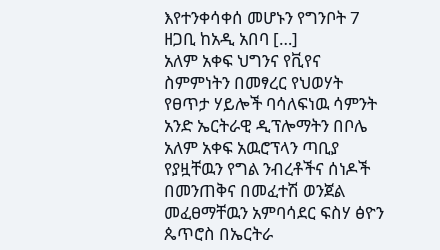እየተንቀሳቀሰ መሆኑን የግንቦት 7 ዘጋቢ ከአዲ አበባ […]
አለም አቀፍ ህግንና የቪየና ስምምነትን በመፃረር የህወሃት የፀጥታ ሃይሎች ባሳለፍነዉ ሳምንት አንድ ኤርትራዊ ዲፕሎማትን በቦሌ አለም አቀፍ አዉሮፕላን ጣቢያ የያዟቸዉን የግል ንብረቶችና ሰነዶች በመንጠቅና በመፈተሽ ወንጀል መፈፀማቸዉን አምባሳደር ፍስሃ ፅዮን ጴጥሮስ በኤርትራ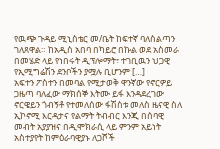የዉጭ ጉዳይ ሚኒስቴር መ/ቤት ከፍተኛ ባለስልጣን ገለጸዋል። ከአዲስ አበባ በካይሮ በኩል ወደ አስመራ በመሄድ ላይ የነበሩት ዲፕሎማት፣ ተገቢዉን ህጋዊ የኢሚግሬሽን ደንቦችን ያሟሉ ቢሆንም […]
አፍተን ፖስተን በመባል የሚታወቅ ዋንኛው የኖርዎይ ጋዜጣ ባለፈው ማክሰኞ እትሙ ይፋ እንዳደረገው ኖርዌይን ጎብኝቶ የተመለሰው ፋሽስቱ መለስ ዜናዊ ስለ ኢኮኖሚ እርዳታና የልማት ትብብር እንጂ በሰባዊ መብት አያያዝና በዲሞክራሲ ላይ ምንም አይነት አስተያየት ከምዕራባዊያኑ ለጋሾች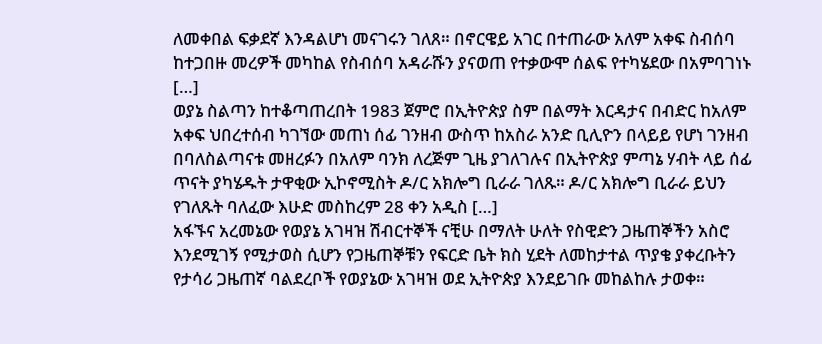ለመቀበል ፍቃደኛ እንዳልሆነ መናገሩን ገለጸ። በኖርዌይ አገር በተጠራው አለም አቀፍ ስብሰባ ከተጋበዙ መረዎች መካከል የስብሰባ አዳራሹን ያናወጠ የተቃውሞ ሰልፍ የተካሄደው በአምባገነኑ […]
ወያኔ ስልጣን ከተቆጣጠረበት 1983 ጀምሮ በኢትዮጵያ ስም በልማት እርዳታና በብድር ከአለም አቀፍ ህበረተሰብ ካገኘው መጠነ ሰፊ ገንዘብ ውስጥ ከአስራ አንድ ቢሊዮን በላይይ የሆነ ገንዘብ በባለስልጣናቱ መዘረፉን በአለም ባንክ ለረጅም ጊዜ ያገለገሉና በኢትዮጵያ ምጣኔ ሃብት ላይ ሰፊ ጥናት ያካሄዱት ታዋቂው ኢኮኖሚስት ዶ/ር አክሎግ ቢራራ ገለጹ። ዶ/ር አክሎግ ቢራራ ይህን የገለጹት ባለፈው እሁድ መስከረም 28 ቀን አዲስ […]
አፋኙና አረመኔው የወያኔ አገዛዝ ሽብርተኞች ናቺሁ በማለት ሁለት የስዊድን ጋዜጠኞችን አስሮ እንደሚገኝ የሚታወስ ሲሆን የጋዜጠኞቹን የፍርድ ቤት ክስ ሂደት ለመከታተል ጥያቄ ያቀረቡትን የታሳሪ ጋዜጠኛ ባልደረቦች የወያኔው አገዛዝ ወደ ኢትዮጵያ እንደይገቡ መከልከሉ ታወቀ።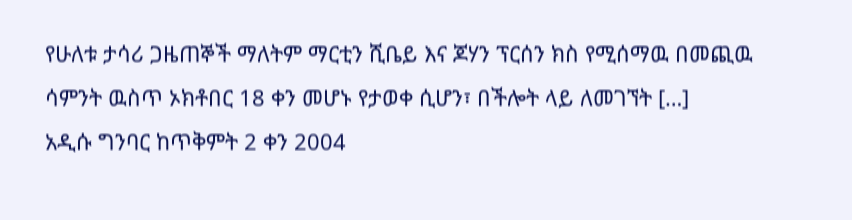የሁለቱ ታሳሪ ጋዜጠኞች ማለትም ማርቲን ሺቤይ እና ጆሃን ፕርሰን ክስ የሚሰማዉ በመጪዉ ሳምንት ዉስጥ ኦክቶበር 18 ቀን መሆኑ የታወቀ ሲሆን፣ በችሎት ላይ ለመገኘት […]
አዲሱ ግንባር ከጥቅምት 2 ቀን 2004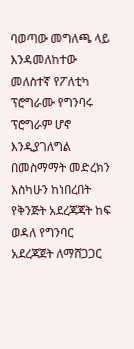ባወጣው መግለጫ ላይ እንዳመለከተው መለስተኛ የፖለቲካ ፕሮግራሙ የግንባሩ ፕሮግራም ሆኖ እንዲያገለግል በመስማማት መድረክን እስካሁን ከነበረበት የቅንጅት አደረጃጃት ከፍ ወዳለ የግንባር አደረጃጀት ለማሸጋጋር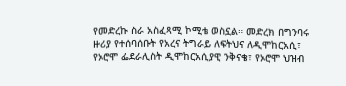የመድረኩ ስራ አስፈጻሚ ኮሚቴ ወስኗል። መድረክ በግንባሩ ዙሪያ የተሰባሰቡት የአረና ትግራይ ለፍትህና ለዲሞከርአሲ፣ የኦሮሞ ፌደራሊስት ዲሞከርአሲያዊ ንቅናቄ፣ የኦሮሞ ህዝብ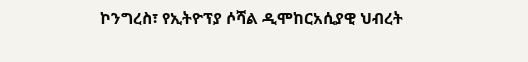ኮንግረስ፣ የኢትዮፕያ ሶሻል ዲሞከርአሲያዊ ህብረት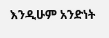እንዲሁም አንድነት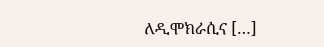ለዲሞክራሲና […]